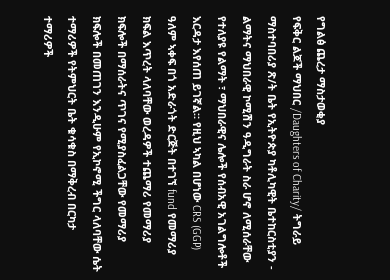የግልፅ ጨረታ ማስታወቂያ
የፍቅር ልጆች ማህበር /Daughters of Charity/ ትግራይ ማስተባበሪያ ጽ/ት ቤት የኢትዮጵያ ካቶሊካዊት ቤተከርስቲያን - ልማትና ማህበራዊ ኮሚሽን ዓዲግራት ስራ ሆኖ ለሚሰራቸው የተለያዩ የልማት ፣ ማህበራዊና ሌሎች የሰብአዊ አገልግሎቶች እርዳታ እየሰጠ ይገኛል። የዚህ ኣካል በሆነው CRS (GGP) ዓለም ኣቀፍ በጎ አድራጎት ድርጅት በተገኘ fund የመማሪያ ክፍል እጥረት ላለባቸው ወረዳዎች ተጨማሪ የመማሪያ ክፍሎች በማሰራትና ጥገና የሚያስፈልጋቸው የመማሪያ ክፍሎች በመጠገን እንዲሁም የኢኮኖሚ ችግር ላለባቸው ሴት ተማሪዎች የትምህርት ቤት ቁሳቁስ በማቅረብ በርካታ ተማሪዎች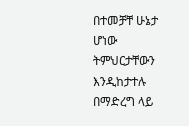በተመቻቸ ሁኔታ ሆነው ትምህርታቸውን እንዲከታተሉ በማድረግ ላይ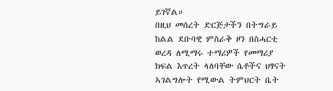ይገኛል።
በዚህ መሰረት ድርጅታችን በትግራይ ከልል ደቡባዊ ምስራቅ ዞን በስሓርቲ ወረዳ ለሚማሩ ተማሪዎች የመማሪያ ክፍል እጥረት ላለባቸው ሴቶችና ህፃናት ኣገልግሎት የሚውል ትምህርት ቤት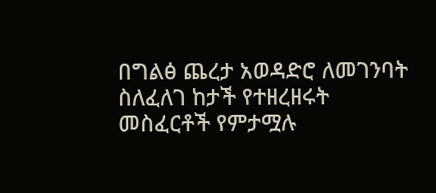በግልፅ ጨረታ አወዳድሮ ለመገንባት ስለፈለገ ከታች የተዘረዘሩት መስፈርቶች የምታሟሉ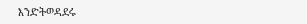እንድትወዳደሩ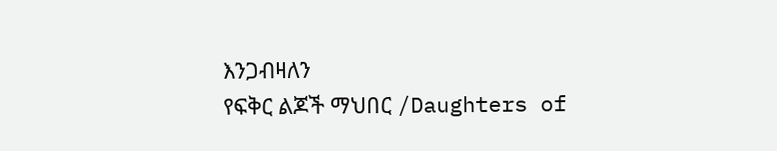እንጋብዛለን
የፍቅር ልጆች ማህበር /Daughters of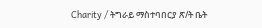Charity / ትግራይ ማስተባበርያ ጽ/ት ቤት